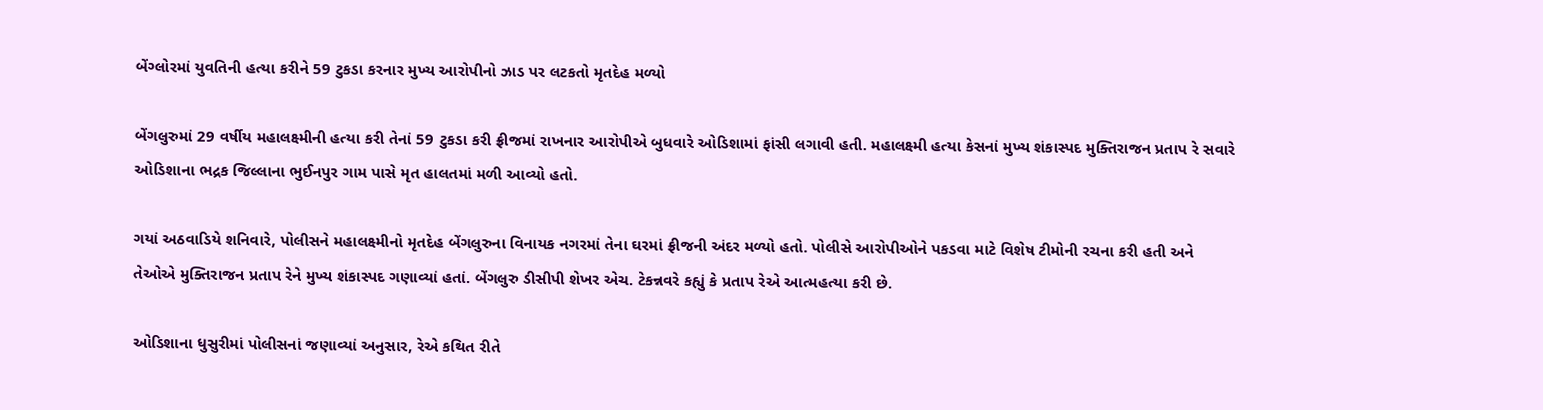બેંગ્લોરમાં યુવતિની હત્યા કરીને 59 ટુકડા કરનાર મુખ્ય આરોપીનો ઝાડ પર લટકતો મૃતદેહ મળ્યો

બેંગલુરુમાં 29 વર્ષીય મહાલક્ષ્મીની હત્યા કરી તેનાં 59 ટુકડા કરી ફ્રીજમાં રાખનાર આરોપીએ બુધવારે ઓડિશામાં ફાંસી લગાવી હતી. મહાલક્ષ્મી હત્યા કેસનાં મુખ્ય શંકાસ્પદ મુક્તિરાજન પ્રતાપ રે સવારે ઓડિશાના ભદ્રક જિલ્લાના ભુઈનપુર ગામ પાસે મૃત હાલતમાં મળી આવ્યો હતો.

ગયાં અઠવાડિયે શનિવારે, પોલીસને મહાલક્ષ્મીનો મૃતદેહ બેંગલુરુના વિનાયક નગરમાં તેના ઘરમાં ફ્રીજની અંદર મળ્યો હતો. પોલીસે આરોપીઓને પકડવા માટે વિશેષ ટીમોની રચના કરી હતી અને તેઓએ મુક્તિરાજન પ્રતાપ રેને મુખ્ય શંકાસ્પદ ગણાવ્યાં હતાં. બેંગલુરુ ડીસીપી શેખર એચ. ટેકન્નવરે કહ્યું કે પ્રતાપ રેએ આત્મહત્યા કરી છે.

ઓડિશાના ધુસુરીમાં પોલીસનાં જણાવ્યાં અનુસાર, રેએ કથિત રીતે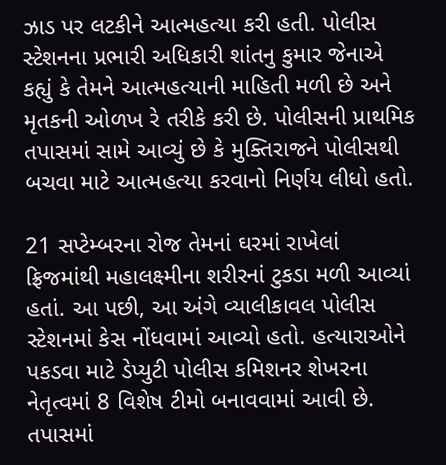ઝાડ પર લટકીને આત્મહત્યા કરી હતી. પોલીસ સ્ટેશનના પ્રભારી અધિકારી શાંતનુ કુમાર જેનાએ કહ્યું કે તેમને આત્મહત્યાની માહિતી મળી છે અને મૃતકની ઓળખ રે તરીકે કરી છે. પોલીસની પ્રાથમિક તપાસમાં સામે આવ્યું છે કે મુક્તિરાજને પોલીસથી બચવા માટે આત્મહત્યા કરવાનો નિર્ણય લીધો હતો.

21 સપ્ટેમ્બરના રોજ તેમનાં ઘરમાં રાખેલાં ફ્રિજમાંથી મહાલક્ષ્મીના શરીરનાં ટુકડા મળી આવ્યાં હતાં. આ પછી, આ અંગે વ્યાલીકાવલ પોલીસ સ્ટેશનમાં કેસ નોંધવામાં આવ્યો હતો. હત્યારાઓને પકડવા માટે ડેપ્યુટી પોલીસ કમિશનર શેખરના નેતૃત્વમાં 8 વિશેષ ટીમો બનાવવામાં આવી છે. તપાસમાં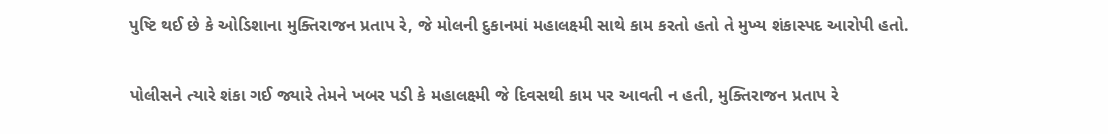પુષ્ટિ થઈ છે કે ઓડિશાના મુક્તિરાજન પ્રતાપ રે, જે મોલની દુકાનમાં મહાલક્ષ્મી સાથે કામ કરતો હતો તે મુખ્ય શંકાસ્પદ આરોપી હતો.

પોલીસને ત્યારે શંકા ગઈ જ્યારે તેમને ખબર પડી કે મહાલક્ષ્મી જે દિવસથી કામ પર આવતી ન હતી, મુક્તિરાજન પ્રતાપ રે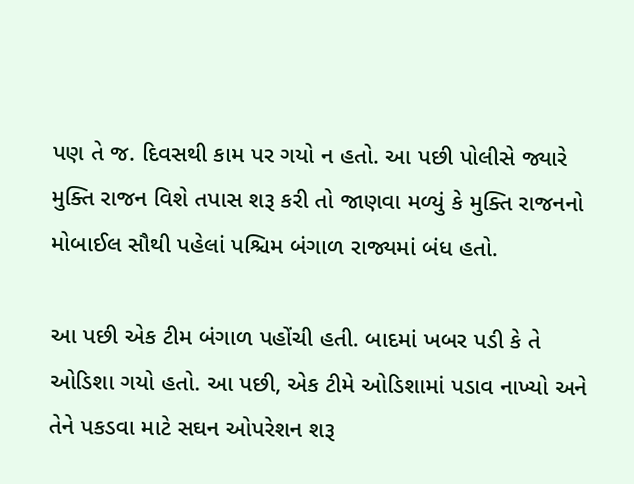પણ તે જ. દિવસથી કામ પર ગયો ન હતો. આ પછી પોલીસે જ્યારે મુક્તિ રાજન વિશે તપાસ શરૂ કરી તો જાણવા મળ્યું કે મુક્તિ રાજનનો મોબાઈલ સૌથી પહેલાં પશ્ચિમ બંગાળ રાજ્યમાં બંધ હતો.

આ પછી એક ટીમ બંગાળ પહોંચી હતી. બાદમાં ખબર પડી કે તે ઓડિશા ગયો હતો. આ પછી, એક ટીમે ઓડિશામાં પડાવ નાખ્યો અને તેને પકડવા માટે સઘન ઓપરેશન શરૂ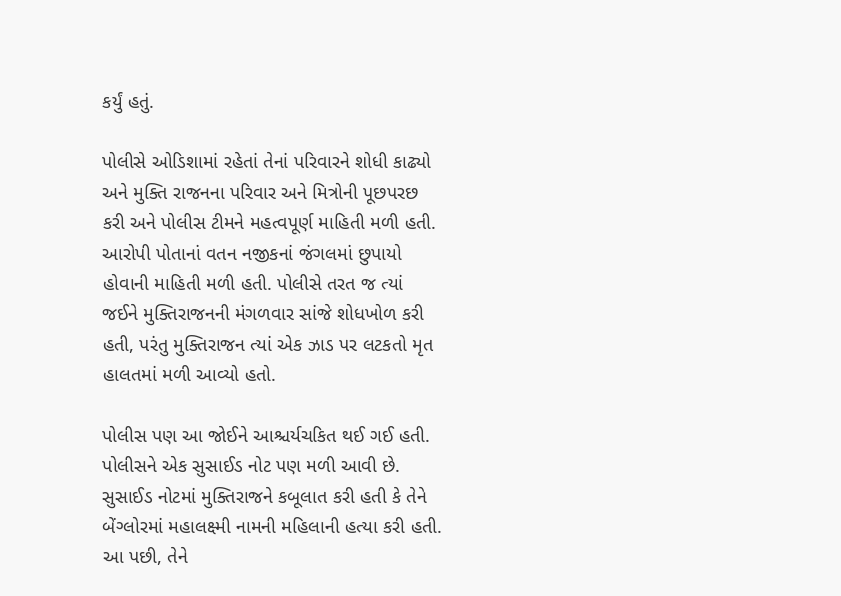કર્યું હતું.

પોલીસે ઓડિશામાં રહેતાં તેનાં પરિવારને શોધી કાઢ્યો અને મુક્તિ રાજનના પરિવાર અને મિત્રોની પૂછપરછ કરી અને પોલીસ ટીમને મહત્વપૂર્ણ માહિતી મળી હતી. આરોપી પોતાનાં વતન નજીકનાં જંગલમાં છુપાયો હોવાની માહિતી મળી હતી. પોલીસે તરત જ ત્યાં જઈને મુક્તિરાજનની મંગળવાર સાંજે શોધખોળ કરી હતી, પરંતુ મુક્તિરાજન ત્યાં એક ઝાડ પર લટકતો મૃત હાલતમાં મળી આવ્યો હતો.

પોલીસ પણ આ જોઈને આશ્ચર્યચકિત થઈ ગઈ હતી. પોલીસને એક સુસાઈડ નોટ પણ મળી આવી છે. સુસાઈડ નોટમાં મુક્તિરાજને કબૂલાત કરી હતી કે તેને બેંગ્લોરમાં મહાલક્ષ્મી નામની મહિલાની હત્યા કરી હતી. આ પછી, તેને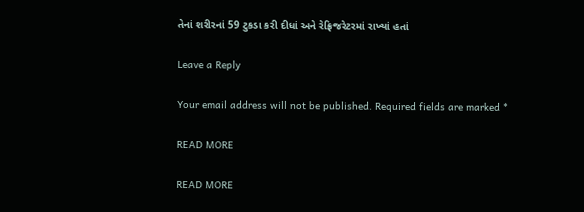તેનાં શરીરનાં 59 ટુકડા કરી દીધાં અને રેફ્રિજરેટરમાં રાખ્યાં હતાં

Leave a Reply

Your email address will not be published. Required fields are marked *

READ MORE

READ MORE